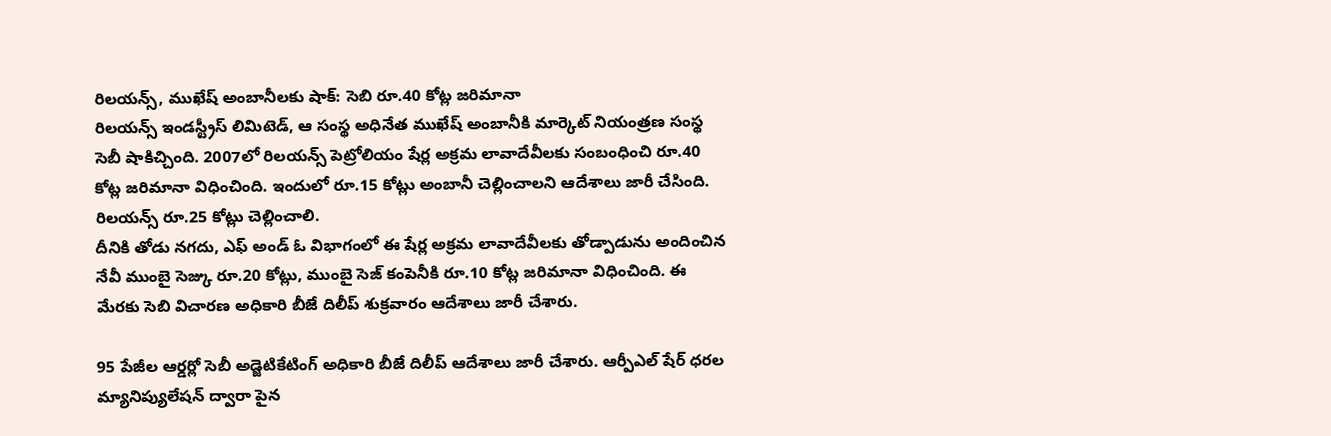రిలయన్స్, ముఖేష్ అంబానీలకు షాక్: సెబి రూ.40 కోట్ల జరిమానా
రిలయన్స్ ఇండస్ట్రీస్ లిమిటెడ్, ఆ సంస్థ అధినేత ముఖేష్ అంబానీకి మార్కెట్ నియంత్రణ సంస్థ సెబీ షాకిచ్చింది. 2007లో రిలయన్స్ పెట్రోలియం షేర్ల అక్రమ లావాదేవీలకు సంబంధించి రూ.40 కోట్ల జరిమానా విధించింది. ఇందులో రూ.15 కోట్లు అంబానీ చెల్లించాలని ఆదేశాలు జారీ చేసింది. రిలయన్స్ రూ.25 కోట్లు చెల్లించాలి.
దీనికి తోడు నగదు, ఎఫ్ అండ్ ఓ విభాగంలో ఈ షేర్ల అక్రమ లావాదేవీలకు తోడ్పాడును అందించిన నేవీ ముంబై సెజ్కు రూ.20 కోట్లు, ముంబై సెజ్ కంపెనీకి రూ.10 కోట్ల జరిమానా విధించింది. ఈ మేరకు సెబి విచారణ అధికారి బీజే దిలీప్ శుక్రవారం ఆదేశాలు జారీ చేశారు.

95 పేజీల ఆర్డర్లో సెబీ అడ్జెటికేటింగ్ అధికారి బీజే దిలీప్ ఆదేశాలు జారీ చేశారు. ఆర్పీఎల్ షేర్ ధరల మ్యానిప్యులేషన్ ద్వారా పైన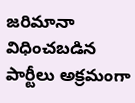జరిమానా విధించబడిన పార్టీలు అక్రమంగా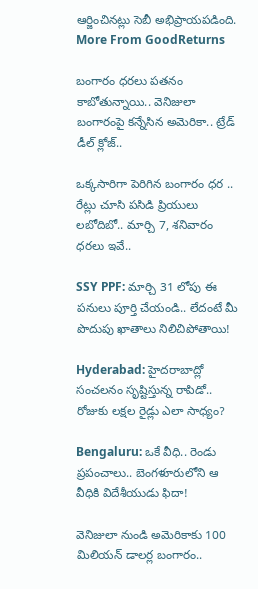ఆర్జించినట్లు సెబీ అభిప్రాయపడింది.
More From GoodReturns

బంగారం ధరలు పతనం కాబోతున్నాయి.. వెనిజులా బంగారంపై కన్నేసిన అమెరికా.. ట్రేడ్ డీల్ క్లోజ్..

ఒక్కసారిగా పెరిగిన బంగారం ధర .. రేట్లు చూసి పసిడి ప్రియులు లబోదిబో.. మార్చి 7, శనివారం ధరలు ఇవే..

SSY PPF: మార్చి 31 లోపు ఈ పనులు పూర్తి చేయండి.. లేదంటే మీ పొదుపు ఖాతాలు నిలిచిపోతాయి!

Hyderabad: హైదరాబాద్లో సంచలనం సృష్టిస్తున్న రాపిడో.. రోజుకు లక్షల రైడ్లు ఎలా సాధ్యం?

Bengaluru: ఒకే వీధి.. రెండు ప్రపంచాలు.. బెంగళూరులోని ఆ వీధికి విదేశీయుడు ఫిదా!

వెనిజులా నుండి అమెరికాకు 100 మిలియన్ డాలర్ల బంగారం..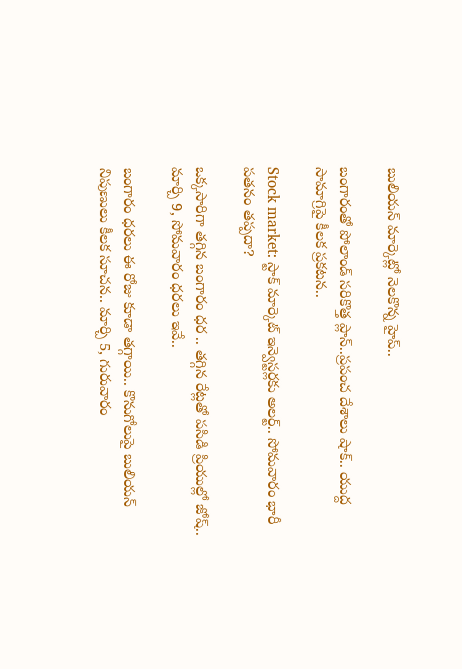బులియన్ మార్కెట్లో నెలకొన్న హైప్..

బంగారంతో పోలాండ్ సరికొత్త ప్లాన్..ప్రపంచ దేశాలు షాక్.. యుద్ద సామాగ్రిపై కీలక ప్రకటన..

Stock market: స్టాక్ మార్కెట్ ఇన్వెస్టర్లకు అలర్ట్.. సోమవారం భారీ పతనం తప్పదా?

ఒక్కసారిగా తగ్గిన బంగారం ధర .. తగ్గిన రేట్లతో పసిడి ప్రియుల్లో జోష్.. మార్చి 9, సోమవారం ధరలు ఇవే..

బంగారం ధరలు ఈ రోజు కూడా తగ్గాయి.. కొనుగోలుపై బులియన్ నిపుణులు కీలక సూచన.. మార్చి 5, గురువారం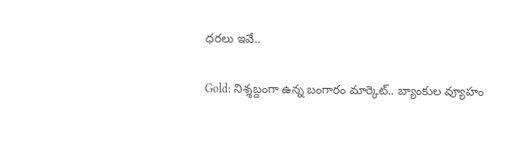ధరలు ఇవే..

Gold: నిశ్శబ్దంగా ఉన్న బంగారం మార్కెట్.. బ్యాంకుల వ్యూహం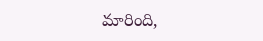మారింది,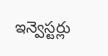ఇన్వెస్టర్లు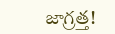జాగ్రత్త!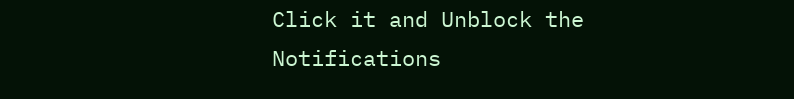Click it and Unblock the Notifications